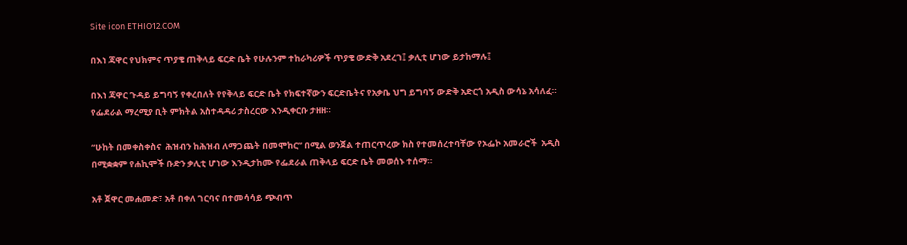Site icon ETHIO12.COM

በእነ ጃዋር የህክምና ጥያቄ ጠቅላይ ፍርድ ቤት የሁሉንም ተከራካሪዎች ጥያቄ ውድቅ አደረገ፤ ቃሊቲ ሆነው ይታከማሉ፤

በእነ ጃዋር ጉዳይ ይግባኝ የቀረበለት የየቅላይ ፍርድ ቤት የክፍተኛውን ፍርድቤትና የአቃቤ ህግ ይግባኝ ውድቅ አድርጎ አዲስ ውሳኔ አሳለፈ። የፌደራል ማረሚያ ቢት ምክትል አስተዳዳሪ ታስረርው እንዲቀርቡ ታዘዘ።

“ሁከት በመቀስቀስና  ሕዝብን ከሕዝብ ለማጋጨት በመሞከር” በሚል ወንጀል ተጠርጥረው ክስ የተመሰረተባቸው የኦፌኮ አመራሮች  አዲስ በሚቋቋም የሐኪሞች ቡድን ቃሊቲ ሆነው እንዲታከሙ የፌደራል ጠቅላይ ፍርድ ቤት መወሰኑ ተሰማ።

አቶ ጀዋር መሐመድ፣ አቶ በቀለ ገርባና በተመሳሳይ ጭብጥ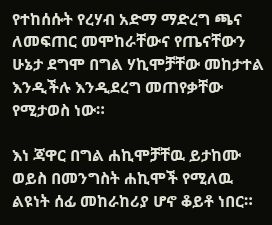የተከሰሱት የረሃብ አድማ ማድረግ ጫና ለመፍጠር መሞከራቸውና የጤናቸውን ሁኔታ ደግሞ በግል ሃኪሞቻቸው መከታተል እንዲችሉ እንዲደረግ መጠየቃቸው የሚታወስ ነው።

እነ ጃዋር በግል ሐኪሞቻቸዉ ይታከሙ ወይስ በመንግስት ሐኪሞች የሚለዉ ልዩነት ሰፊ መከራከሪያ ሆኖ ቆይቶ ነበር።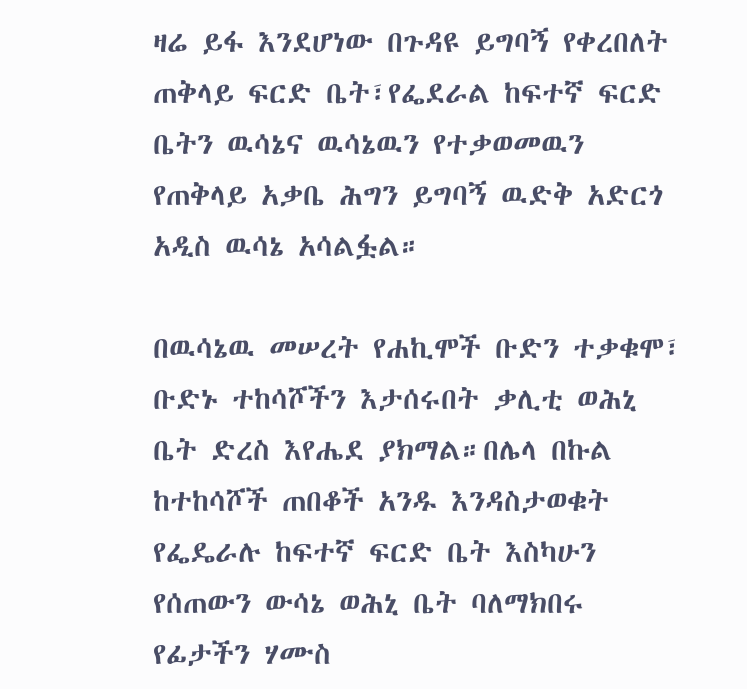ዛሬ ይፋ እንደሆነው በጉዳዩ ይግባኝ የቀረበለት ጠቅላይ ፍርድ ቤት፣የፌደራል ከፍተኛ ፍርድ ቤትን ዉሳኔና ዉሳኔዉን የተቃወመዉን የጠቅላይ አቃቤ ሕግን ይግባኝ ዉድቅ አድርጎ አዲስ ዉሳኔ አሳልፏል።

በዉሳኔዉ መሠረት የሐኪሞች ቡድን ተቃቁሞ፣ ቡድኑ ተከሳሾችን እታሰሩበት ቃሊቲ ወሕኒ ቤት ድረስ እየሔደ ያክማል።በሌላ በኩል ከተከሳሾች ጠበቆች አንዱ እንዳስታወቁት የፌዴራሉ ከፍተኛ ፍርድ ቤት እስካሁን የሰጠውን ውሳኔ ወሕኒ ቤት ባለማክበሩ የፊታችን ሃሙስ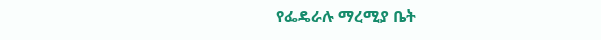የፌዴራሉ ማረሚያ ቤት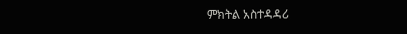ምክትል አስተዳዳሪ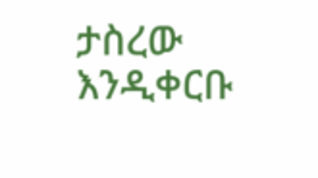ታስረው እንዲቀርቡ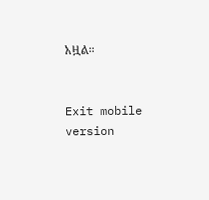አዟል።


Exit mobile version